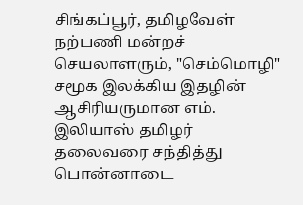சிங்கப்பூர், தமிழவேள் நற்பணி மன்றச் செயலாளரும், "செம்மொழி" சமூக இலக்கிய இதழின் ஆசிரியருமான எம். இலியாஸ் தமிழர் தலைவரை சந்தித்து பொன்னாடை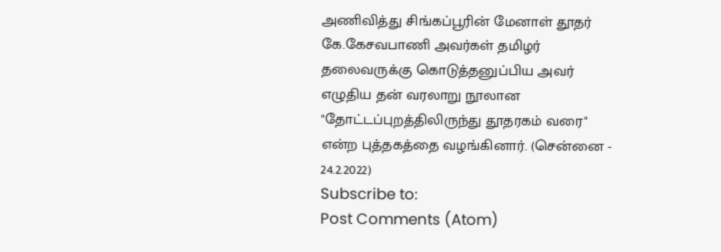அணிவித்து சிங்கப்பூரின் மேனாள் தூதர் கே.கேசவபாணி அவர்கள் தமிழர் தலைவருக்கு கொடுத்தனுப்பிய அவர் எழுதிய தன் வரலாறு நூலான "தோட்டப்புறத்திலிருந்து தூதரகம் வரை" என்ற புத்தகத்தை வழங்கினார். (சென்னை - 24.2.2022)
Subscribe to:
Post Comments (Atom)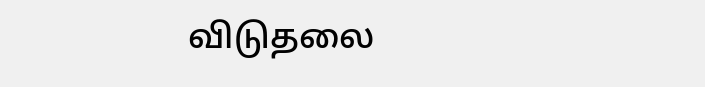விடுதலை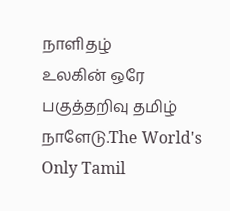நாளிதழ்
உலகின் ஒரே பகுத்தறிவு தமிழ் நாளேடு.The World's Only Tamil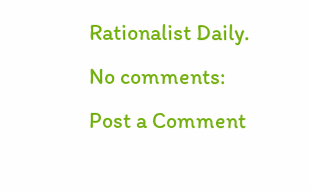Rationalist Daily.
No comments:
Post a Comment